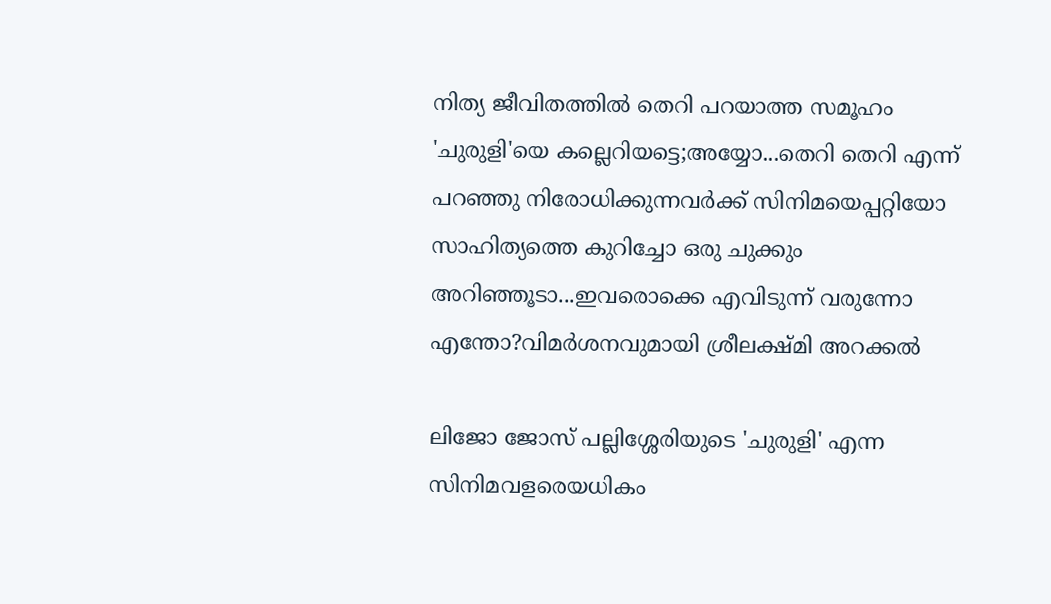നിത്യ ജീവിതത്തിൽ തെറി പറയാത്ത സമൂഹം 'ചുരുളി'യെ കല്ലെറിയട്ടെ;അയ്യോ...തെറി തെറി എന്ന് പറഞ്ഞു നിരോധിക്കുന്നവർക്ക് സിനിമയെപ്പറ്റിയോ സാഹിത്യത്തെ കുറിച്ചോ ഒരു ചുക്കും അറിഞ്ഞൂടാ...ഇവരൊക്കെ എവിടുന്ന് വരുന്നോ എന്തോ?വിമർശനവുമായി ശ്രീലക്ഷ്മി അറക്കൽ

ലിജോ ജോസ് പല്ലിശ്ശേരിയുടെ 'ചുരുളി' എന്ന സിനിമവളരെയധികം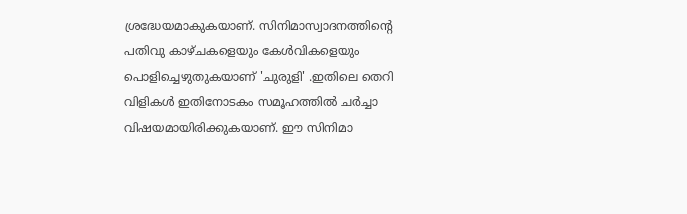ശ്രദ്ധേയമാകുകയാണ്. സിനിമാസ്വാദനത്തിന്റെ പതിവു കാഴ്ചകളെയും കേൾവികളെയും പൊളിച്ചെഴുതുകയാണ് 'ചുരുളി' .ഇതിലെ തെറി വിളികൾ ഇതിനോടകം സമൂഹത്തിൽ ചർച്ചാ വിഷയമായിരിക്കുകയാണ്. ഈ സിനിമാ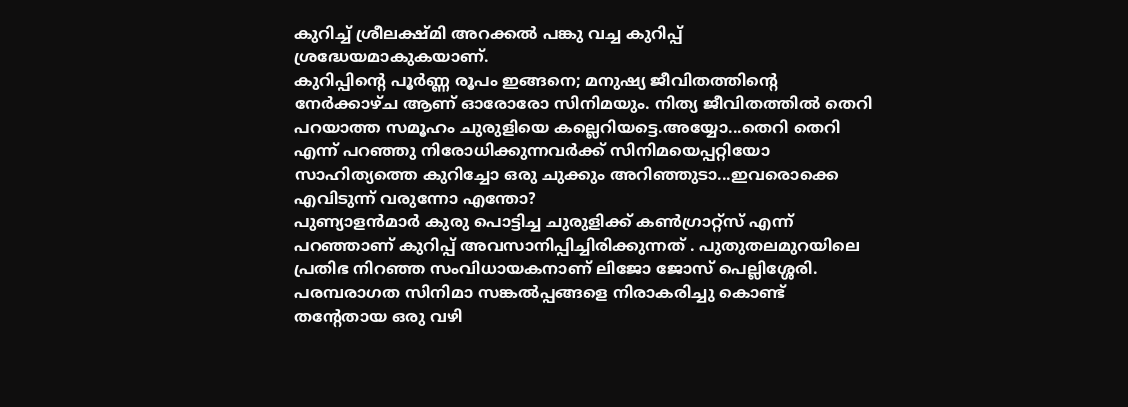കുറിച്ച് ശ്രീലക്ഷ്മി അറക്കൽ പങ്കു വച്ച കുറിപ്പ് ശ്രദ്ധേയമാകുകയാണ്.
കുറിപ്പിന്റെ പൂർണ്ണ രൂപം ഇങ്ങനെ; മനുഷ്യ ജീവിതത്തിൻ്റെ നേർക്കാഴ്ച ആണ് ഓരോരോ സിനിമയും. നിത്യ ജീവിതത്തിൽ തെറി പറയാത്ത സമൂഹം ചുരുളിയെ കല്ലെറിയട്ടെ.അയ്യോ...തെറി തെറി എന്ന് പറഞ്ഞു നിരോധിക്കുന്നവർക്ക് സിനിമയെപ്പറ്റിയോ സാഹിത്യത്തെ കുറിച്ചോ ഒരു ചുക്കും അറിഞ്ഞുടാ...ഇവരൊക്കെ എവിടുന്ന് വരുന്നോ എന്തോ?
പുണ്യാളൻമാർ കുരു പൊട്ടിച്ച ചുരുളിക്ക് കൺഗ്രാറ്റ്സ് എന്ന് പറഞ്ഞാണ് കുറിപ്പ് അവസാനിപ്പിച്ചിരിക്കുന്നത് . പുതുതലമുറയിലെ പ്രതിഭ നിറഞ്ഞ സംവിധായകനാണ് ലിജോ ജോസ് പെല്ലിശ്ശേരി. പരമ്പരാഗത സിനിമാ സങ്കൽപ്പങ്ങളെ നിരാകരിച്ചു കൊണ്ട് തന്റേതായ ഒരു വഴി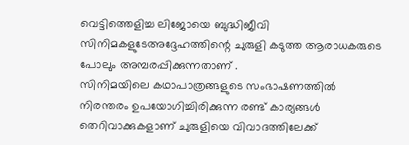വെട്ടിത്തെളിച്ച ലിജോയെ ബുദ്ധിജീവി സിനിമകളുടേഅദ്ദേഹത്തിന്റെ ചുരുളി കടുത്ത ആരാധകരുടെ പോലും അമ്പരപ്പിക്കുന്നതാണ് .
സിനിമയിലെ കഥാപാത്രങ്ങളുടെ സംഭാഷണത്തിൽ നിരന്തരം ഉപയോഗിച്ചിരിക്കുന്ന രണ്ട് കാര്യങ്ങൾ തെറിവാക്കുകളാണ് ചുരുളിയെ വിവാദത്തിലേക്ക്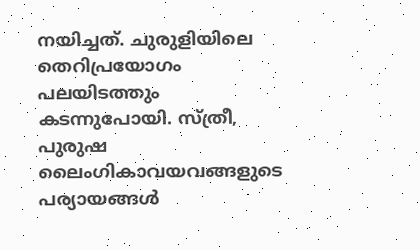നയിച്ചത്. ചുരുളിയിലെ തെറിപ്രയോഗം പലയിടത്തും കടന്നുപോയി. സ്ത്രീ, പുരുഷ ലൈംഗികാവയവങ്ങളുടെ പര്യായങ്ങൾ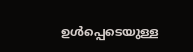ഉൾപ്പെടെയുള്ള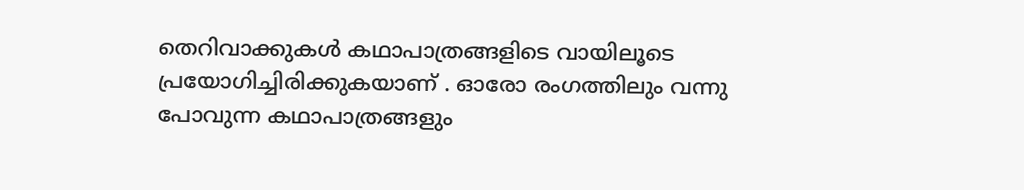തെറിവാക്കുകൾ കഥാപാത്രങ്ങളിടെ വായിലൂടെ പ്രയോഗിച്ചിരിക്കുകയാണ് . ഓരോ രംഗത്തിലും വന്നു പോവുന്ന കഥാപാത്രങ്ങളും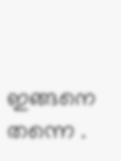ഇങ്ങനെ തന്നെ .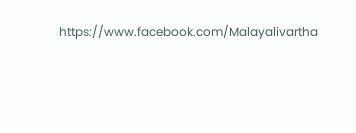https://www.facebook.com/Malayalivartha